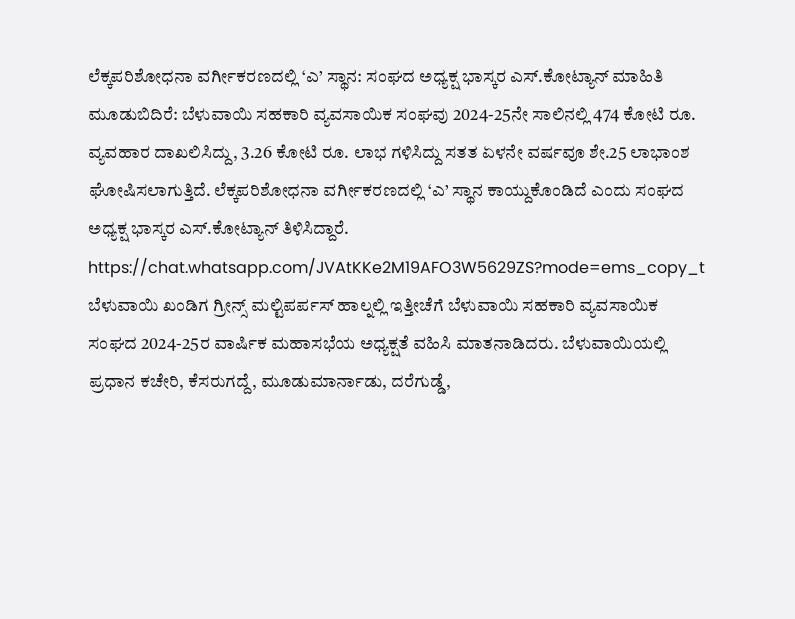ಲೆಕ್ಕಪರಿಶೋಧನಾ ವರ್ಗೀಕರಣದಲ್ಲಿ ‘ಎ’ ಸ್ಥಾನ: ಸಂಘದ ಅಧ್ಯಕ್ಷ ಭಾಸ್ಕರ ಎಸ್.ಕೋಟ್ಯಾನ್ ಮಾಹಿತಿ
ಮೂಡುಬಿದಿರೆ: ಬೆಳುವಾಯಿ ಸಹಕಾರಿ ವ್ಯವಸಾಯಿಕ ಸಂಘವು 2024-25ನೇ ಸಾಲಿನಲ್ಲಿ 474 ಕೋಟಿ ರೂ. ವ್ಯವಹಾರ ದಾಖಲಿಸಿದ್ದು, 3.26 ಕೋಟಿ ರೂ. ಲಾಭ ಗಳಿಸಿದ್ದು ಸತತ ಏಳನೇ ವರ್ಷವೂ ಶೇ.25 ಲಾಭಾಂಶ ಘೋಷಿಸಲಾಗುತ್ತಿದೆ. ಲೆಕ್ಕಪರಿಶೋಧನಾ ವರ್ಗೀಕರಣದಲ್ಲಿ ‘ಎ’ ಸ್ಥಾನ ಕಾಯ್ದುಕೊಂಡಿದೆ ಎಂದು ಸಂಘದ ಅಧ್ಯಕ್ಷ ಭಾಸ್ಕರ ಎಸ್.ಕೋಟ್ಯಾನ್ ತಿಳಿಸಿದ್ದಾರೆ.
https://chat.whatsapp.com/JVAtKKe2M19AFO3W5629ZS?mode=ems_copy_t
ಬೆಳುವಾಯಿ ಖಂಡಿಗ ಗ್ರೀನ್ಸ್ ಮಲ್ಟಿಪರ್ಪಸ್ ಹಾಲ್ನಲ್ಲಿ ಇತ್ತೀಚೆಗೆ ಬೆಳುವಾಯಿ ಸಹಕಾರಿ ವ್ಯವಸಾಯಿಕ ಸಂಘದ 2024-25ರ ವಾರ್ಷಿಕ ಮಹಾಸಭೆಯ ಅಧ್ಯಕ್ಷತೆ ವಹಿಸಿ ಮಾತನಾಡಿದರು. ಬೆಳುವಾಯಿಯಲ್ಲಿ ಪ್ರಧಾನ ಕಚೇರಿ, ಕೆಸರುಗದ್ದೆ, ಮೂಡುಮಾರ್ನಾಡು, ದರೆಗುಡ್ಡೆ,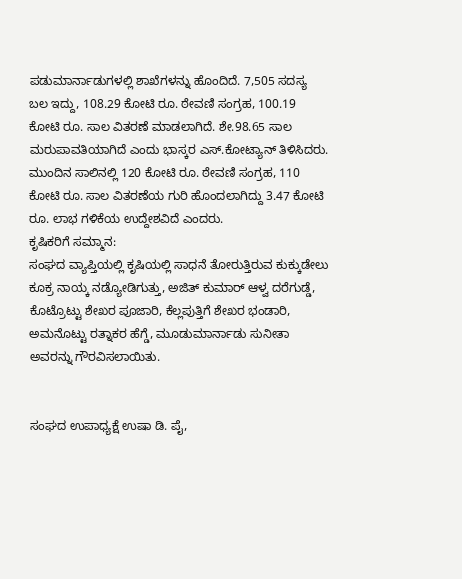ಪಡುಮಾರ್ನಾಡುಗಳಲ್ಲಿ ಶಾಖೆಗಳನ್ನು ಹೊಂದಿದೆ. 7,505 ಸದಸ್ಯ ಬಲ ಇದ್ದು, 108.29 ಕೋಟಿ ರೂ. ಠೇವಣಿ ಸಂಗ್ರಹ, 100.19 ಕೋಟಿ ರೂ. ಸಾಲ ವಿತರಣೆ ಮಾಡಲಾಗಿದೆ. ಶೇ.98.65 ಸಾಲ ಮರುಪಾವತಿಯಾಗಿದೆ ಎಂದು ಭಾಸ್ಕರ ಎಸ್.ಕೋಟ್ಯಾನ್ ತಿಳಿಸಿದರು. ಮುಂದಿನ ಸಾಲಿನಲ್ಲಿ 120 ಕೋಟಿ ರೂ. ಠೇವಣಿ ಸಂಗ್ರಹ, 110 ಕೋಟಿ ರೂ. ಸಾಲ ವಿತರಣೆಯ ಗುರಿ ಹೊಂದಲಾಗಿದ್ದು 3.47 ಕೋಟಿ ರೂ. ಲಾಭ ಗಳಿಕೆಯ ಉದ್ದೇಶವಿದೆ ಎಂದರು.
ಕೃಷಿಕರಿಗೆ ಸಮ್ಮಾನ:
ಸಂಘದ ವ್ಯಾಪ್ತಿಯಲ್ಲಿ ಕೃಷಿಯಲ್ಲಿ ಸಾಧನೆ ತೋರುತ್ತಿರುವ ಕುಕ್ಕುಡೇಲು ಕೂಕ್ರ ನಾಯ್ಕ ನಡ್ಯೋಡಿಗುತ್ತು, ಅಜಿತ್ ಕುಮಾರ್ ಆಳ್ವ ದರೆಗುಡ್ಡೆ, ಕೊಟ್ರೊಟ್ಟು ಶೇಖರ ಪೂಜಾರಿ, ಕೆಲ್ಲಪುತ್ತಿಗೆ ಶೇಖರ ಭಂಡಾರಿ, ಅಮನೊಟ್ಟು ರತ್ನಾಕರ ಹೆಗ್ಡೆ, ಮೂಡುಮಾರ್ನಾಡು ಸುನೀತಾ ಅವರನ್ನು ಗೌರವಿಸಲಾಯಿತು.


ಸಂಘದ ಉಪಾಧ್ಯಕ್ಷೆ ಉಷಾ ಡಿ. ಪೈ,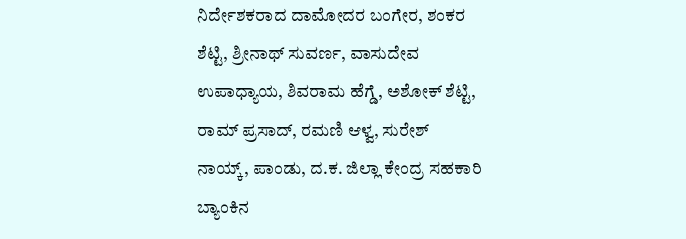ನಿರ್ದೇಶಕರಾದ ದಾಮೋದರ ಬಂಗೇರ, ಶಂಕರ ಶೆಟ್ಟಿ, ಶ್ರೀನಾಥ್ ಸುವರ್ಣ, ವಾಸುದೇವ ಉಪಾಧ್ಯಾಯ, ಶಿವರಾಮ ಹೆಗ್ಡೆ, ಅಶೋಕ್ ಶೆಟ್ಟಿ, ರಾಮ್ ಪ್ರಸಾದ್, ರಮಣಿ ಆಳ್ವ, ಸುರೇಶ್ ನಾಯ್ಕ್, ಪಾಂಡು, ದ.ಕ. ಜಿಲ್ಲಾ ಕೇಂದ್ರ ಸಹಕಾರಿ ಬ್ಯಾಂಕಿನ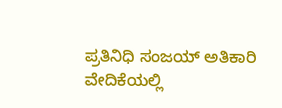ಪ್ರತಿನಿಧಿ ಸಂಜಯ್ ಅತಿಕಾರಿ ವೇದಿಕೆಯಲ್ಲಿ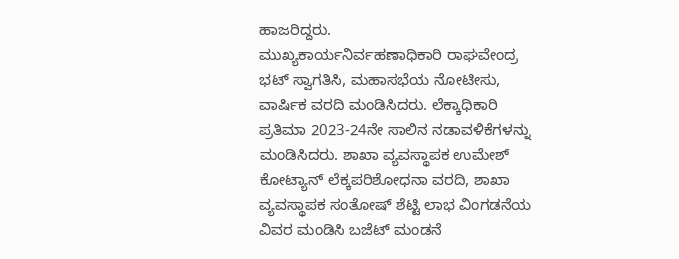ಹಾಜರಿದ್ದರು.
ಮುಖ್ಯಕಾರ್ಯನಿರ್ವಹಣಾಧಿಕಾರಿ ರಾಘವೇಂದ್ರ ಭಟ್ ಸ್ವಾಗತಿಸಿ, ಮಹಾಸಭೆಯ ನೋಟೀಸು, ವಾರ್ಷಿಕ ವರದಿ ಮಂಡಿಸಿದರು. ಲೆಕ್ಕಾಧಿಕಾರಿ ಪ್ರತಿಮಾ 2023-24ನೇ ಸಾಲಿನ ನಡಾವಳಿಕೆಗಳನ್ನು ಮಂಡಿಸಿದರು. ಶಾಖಾ ವ್ಯವಸ್ಥಾಪಕ ಉಮೇಶ್ ಕೋಟ್ಯಾನ್ ಲೆಕ್ಕಪರಿಶೋಧನಾ ವರದಿ, ಶಾಖಾ ವ್ಯವಸ್ಥಾಪಕ ಸಂತೋಷ್ ಶೆಟ್ಟಿ ಲಾಭ ವಿಂಗಡನೆಯ ವಿವರ ಮಂಡಿಸಿ ಬಜೆಟ್ ಮಂಡನೆ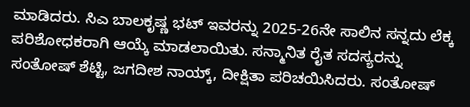ಮಾಡಿದರು. ಸಿಎ ಬಾಲಕೃಷ್ಣ ಭಟ್ ಇವರನ್ನು 2025-26ನೇ ಸಾಲಿನ ಸನ್ನದು ಲೆಕ್ಕ ಪರಿಶೋಧಕರಾಗಿ ಆಯ್ಕೆ ಮಾಡಲಾಯಿತು. ಸನ್ಮಾನಿತ ರೈತ ಸದಸ್ಯರನ್ನು ಸಂತೋಷ್ ಶೆಟ್ಟಿ, ಜಗದೀಶ ನಾಯ್ಕ್, ದೀಕ್ಷಿತಾ ಪರಿಚಯಿಸಿದರು. ಸಂತೋಷ್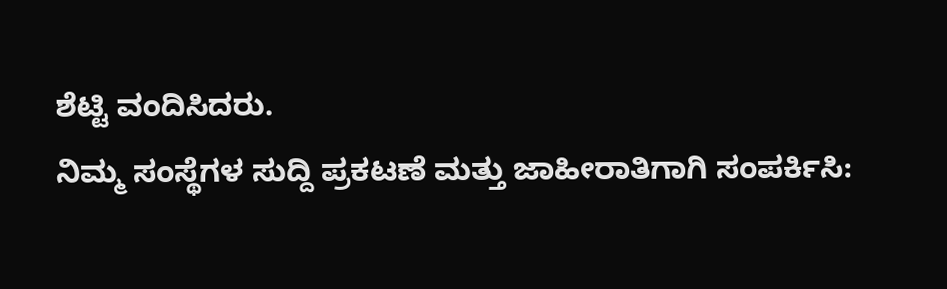ಶೆಟ್ಟಿ ವಂದಿಸಿದರು.
ನಿಮ್ಮ ಸಂಸ್ಥೆಗಳ ಸುದ್ದಿ ಪ್ರಕಟಣೆ ಮತ್ತು ಜಾಹೀರಾತಿಗಾಗಿ ಸಂಪರ್ಕಿಸಿ: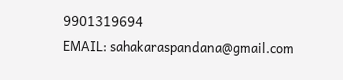9901319694
EMAIL: sahakaraspandana@gmail.com